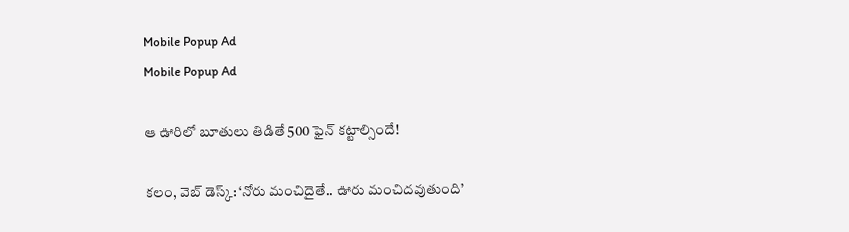Mobile Popup Ad
Mobile Popup Ad

ఆ ఊరిలో బూతులు తిడితే 500 ఫైన్ కట్టాల్సిందే!

కలం, వెబ్ డెస్క్: ‘నోరు మంచిదైతే.. ఊరు మంచిదవుతుంది’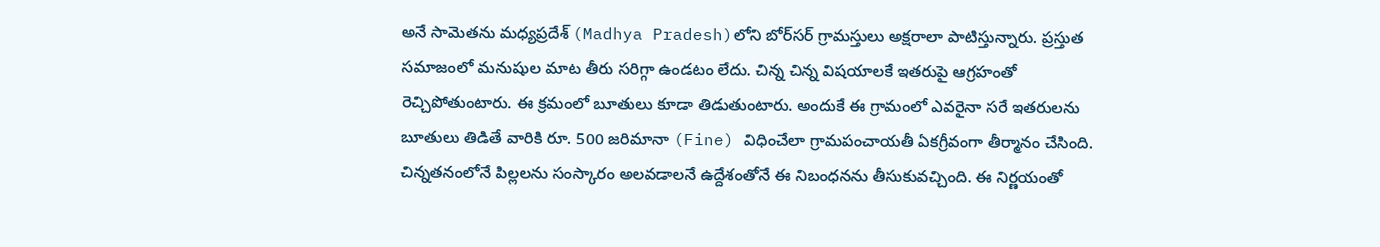అనే సామెతను మధ్యప్రదేశ్ (Madhya Pradesh)లోని బోర్‌సర్ గ్రామస్తులు అక్షరాలా పాటిస్తున్నారు. ప్రస్తుత సమాజంలో మనుషుల మాట తీరు సరిగ్గా ఉండటం లేదు. చిన్న చిన్న విషయాలకే ఇతరుపై ఆగ్రహంతో రెచ్చిపోతుంటారు. ఈ క్రమంలో బూతులు కూడా తిడుతుంటారు. అందుకే ఈ గ్రామంలో ఎవరైనా సరే ఇతరులను బూతులు తిడితే వారికి రూ. 500 జరిమానా (Fine) విధించేలా గ్రామపంచాయతీ ఏకగ్రీవంగా తీర్మానం చేసింది. చిన్నతనంలోనే పిల్లలను సంస్కారం అలవడాలనే ఉద్దేశంతోనే ఈ నిబంధనను తీసుకువచ్చింది. ఈ నిర్ణయంతో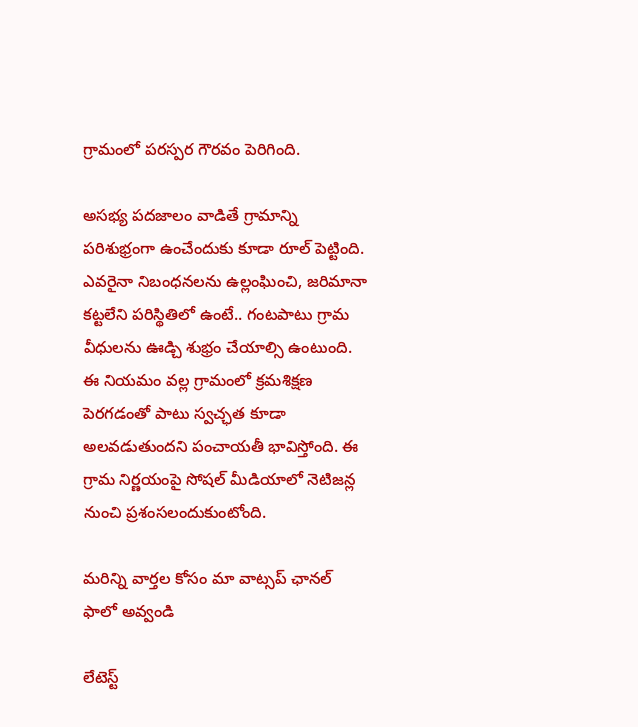గ్రామంలో పరస్పర గౌరవం పెరిగింది.

అసభ్య పదజాలం వాడితే గ్రామాన్ని పరిశుభ్రంగా ఉంచేందుకు కూడా రూల్ పెట్టింది. ఎవరైనా నిబంధనలను ఉల్లంఘించి, జరిమానా కట్టలేని పరిస్థితిలో ఉంటే.. గంటపాటు గ్రామ వీధులను ఊడ్చి శుభ్రం చేయాల్సి ఉంటుంది. ఈ నియమం వల్ల గ్రామంలో క్రమశిక్షణ పెరగడంతో పాటు స్వచ్ఛత కూడా అలవడుతుందని పంచాయతీ భావిస్తోంది. ఈ గ్రామ నిర్ణయంపై సోషల్ మీడియాలో నెటిజన్ల నుంచి ప్రశంసలందుకుంటోంది.

మ‌రిన్ని వార్త‌ల కోసం మా వాట్స‌ప్ ఛాన‌ల్ ఫాలో అవ్వండి

లేటెస్ట్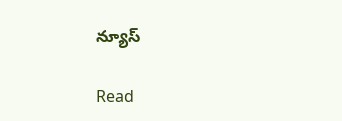న్యూస్‌

Read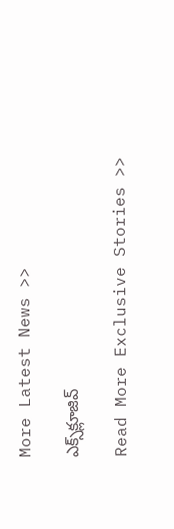More Latest News >>

ఎక్స్‌క్లూజివ్‌

Read More Exclusive Stories >>